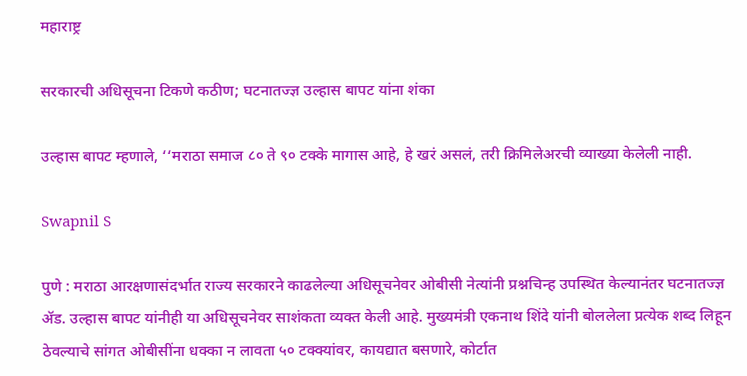महाराष्ट्र

सरकारची अधिसूचना टिकणे कठीण; घटनातज्ज्ञ उल्हास बापट यांना शंका

उल्हास बापट म्हणाले, ‘‘मराठा समाज ८० ते ९० टक्के मागास आहे, हे खरं असलं, तरी क्रिमिलेअरची व्याख्या केलेली नाही.

Swapnil S

पुणे : मराठा आरक्षणासंदर्भात राज्य सरकारने काढलेल्या अधिसूचनेवर ओबीसी नेत्यांनी प्रश्नचिन्ह उपस्थित केल्यानंतर घटनातज्ज्ञ ॲड. उल्हास बापट यांनीही या अधिसूचनेवर साशंकता व्यक्त केली आहे. मुख्यमंत्री एकनाथ शिंदे यांनी बोललेला प्रत्येक शब्द लिहून ठेवल्याचे सांगत ओबीसींना धक्का न लावता ५० टक्क्यांवर, कायद्यात बसणारे, कोर्टात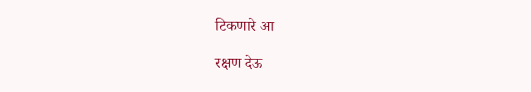टिकणारे आ

रक्षण देऊ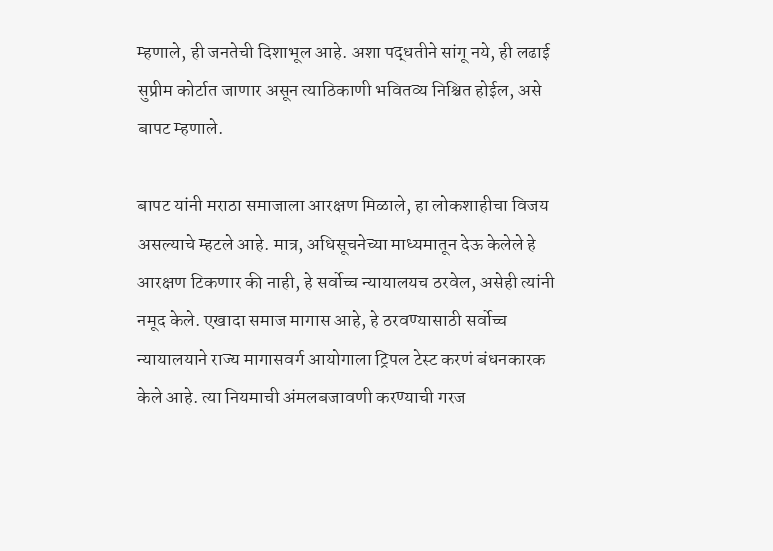म्हणाले, ही जनतेची दिशाभूल आहे. अशा पद्धतीने सांगू नये, ही लढाई सुप्रीम कोर्टात जाणार असून त्याठिकाणी भवितव्य निश्चित होईल, असे बापट म्हणाले.

बापट यांनी मराठा समाजाला आरक्षण मिळाले, हा लोकशाहीचा विजय असल्याचे म्हटले आहे. मात्र, अधिसूचनेच्या माध्यमातून देऊ केलेले हे आरक्षण टिकणार की नाही, हे सर्वोच्च न्यायालयच ठरवेल, असेही त्यांनी नमूद केले. एखादा समाज मागास आहे, हे ठरवण्यासाठी सर्वोच्च न्यायालयाने राज्य मागासवर्ग आयोगाला ट्रिपल टेस्ट करणं बंधनकारक केले आहे. त्या नियमाची अंमलबजावणी करण्याची गरज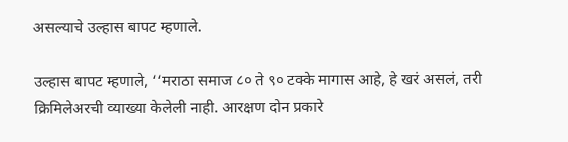असल्याचे उल्हास बापट म्हणाले.

उल्हास बापट म्हणाले, ‘‘मराठा समाज ८० ते ९० टक्के मागास आहे, हे खरं असलं, तरी क्रिमिलेअरची व्याख्या केलेली नाही. आरक्षण दोन प्रकारे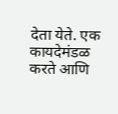देता येते. एक कायदेमंडळ करते आणि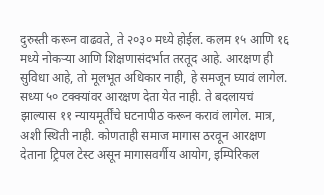दुरुस्ती करून वाढवते, ते २०३० मध्ये होईल. कलम १५ आणि १६ मध्ये नोकऱ्या आणि शिक्षणासंदर्भात तरतूद आहे. आरक्षण ही सुविधा आहे, तो मूलभूत अधिकार नाही, हे समजून घ्यावं लागेल. सध्या ५० टक्क्यांवर आरक्षण देता येत नाही. ते बदलायचं झाल्यास ११ न्यायमूर्तींचे घटनापीठ करून करावं लागेल. मात्र, अशी स्थिती नाही. कोणताही समाज मागास ठरवून आरक्षण देताना ट्रिपल टेस्ट असून मागासवर्गीय आयोग, इम्पिरिकल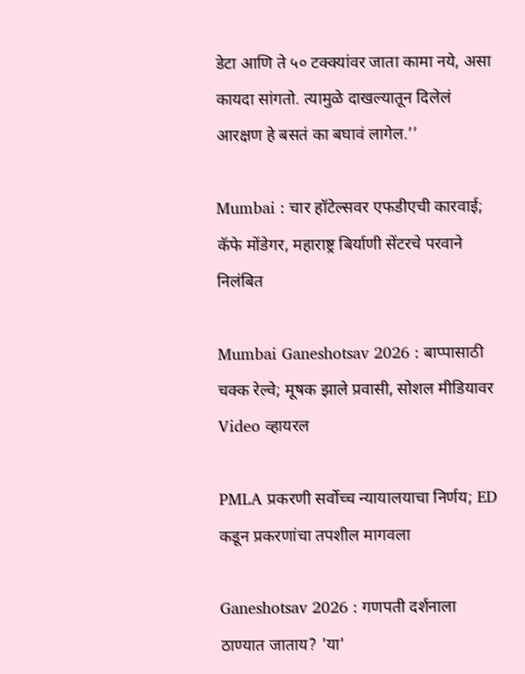डेटा आणि ते ५० टक्क्यांवर जाता कामा नये, असा कायदा सांगतो. त्यामुळे दाखल्यातून दिलेलं आरक्षण हे बसतं का बघावं लागेल.’’

Mumbai : चार हॉटेल्सवर एफडीएची कारवाई; कॅफे मोंडेगर, महाराष्ट्र बिर्याणी सेंटरचे परवाने निलंबित

Mumbai Ganeshotsav 2026 : बाप्पासाठी चक्क रेल्वे; मूषक झाले प्रवासी, सोशल मीडियावर Video व्हायरल

PMLA प्रकरणी सर्वोच्च न्यायालयाचा निर्णय; ED कडून प्रकरणांचा तपशील मागवला

Ganeshotsav 2026 : गणपती दर्शनाला ठाण्यात जाताय? 'या'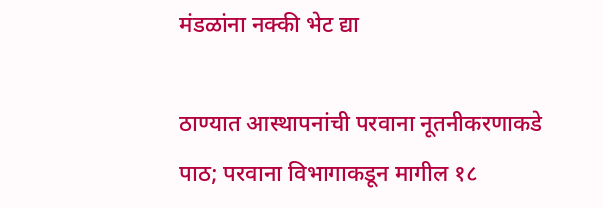मंडळांना नक्की भेट द्या

ठाण्यात आस्थापनांची परवाना नूतनीकरणाकडे पाठ; परवाना विभागाकडून मागील १८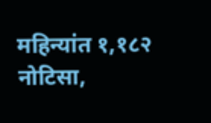महिन्यांत १,१८२ नोटिसा,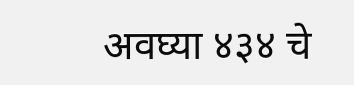अवघ्या ४३४ चे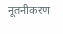नूतनीकरण